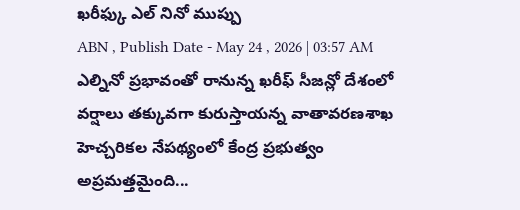ఖరీఫ్కు ఎల్ నినో ముప్పు
ABN , Publish Date - May 24 , 2026 | 03:57 AM
ఎల్నినో ప్రభావంతో రానున్న ఖరీఫ్ సీజన్లో దేశంలో వర్షాలు తక్కువగా కురుస్తాయన్న వాతావరణశాఖ హెచ్చరికల నేపథ్యంలో కేంద్ర ప్రభుత్వం అప్రమత్తమైంది...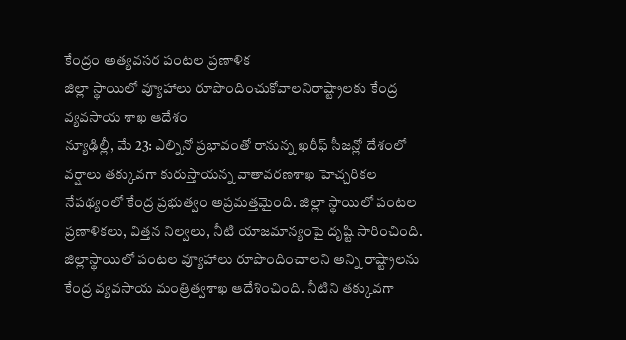కేంద్రం అత్యవసర పంటల ప్రణాళిక
జిల్లా స్థాయిలో వ్యూహాలు రూపొందించుకోవాలనిరాష్ట్రాలకు కేంద్ర వ్యవసాయ శాఖ ఆదేశం
న్యూఢిల్లీ, మే 23: ఎల్నినో ప్రభావంతో రానున్న ఖరీఫ్ సీజన్లో దేశంలో వర్షాలు తక్కువగా కురుస్తాయన్న వాతావరణశాఖ హెచ్చరికల నేపథ్యంలో కేంద్ర ప్రభుత్వం అప్రమత్తమైంది. జిల్లా స్థాయిలో పంటల ప్రణాళికలు, విత్తన నిల్వలు, నీటి యాజమాన్యంపై దృష్టి సారించింది. జిల్లాస్థాయిలో పంటల వ్యూహాలు రూపొందించాలని అన్ని రాష్ట్రాలను కేంద్ర వ్యవసాయ మంత్రిత్వశాఖ ఆదేశించింది. నీటిని తక్కువగా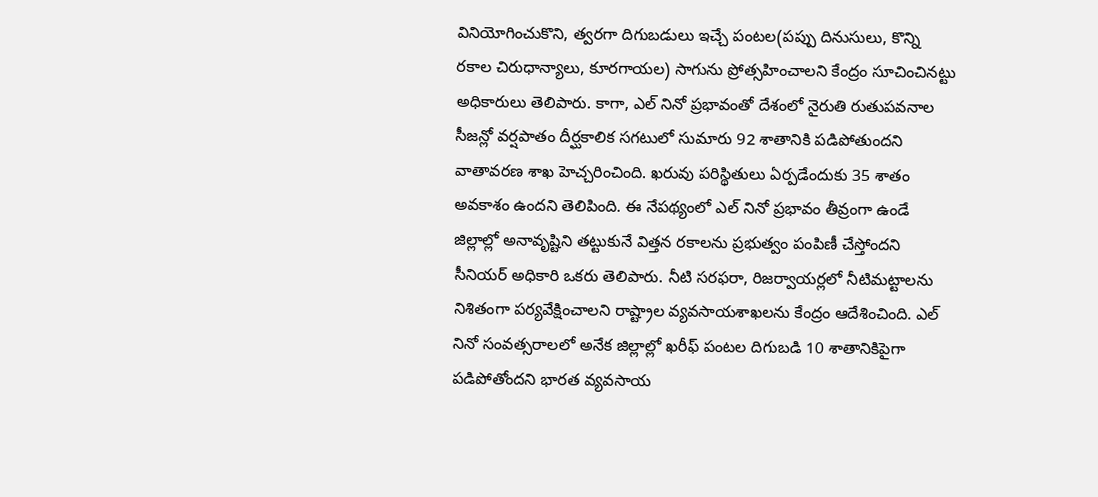వినియోగించుకొని, త్వరగా దిగుబడులు ఇచ్చే పంటల(పప్పు దినుసులు, కొన్ని రకాల చిరుధాన్యాలు, కూరగాయల) సాగును ప్రోత్సహించాలని కేంద్రం సూచించినట్టు అధికారులు తెలిపారు. కాగా, ఎల్ నినో ప్రభావంతో దేశంలో నైరుతి రుతుపవనాల సీజన్లో వర్షపాతం దీర్ఘకాలిక సగటులో సుమారు 92 శాతానికి పడిపోతుందని వాతావరణ శాఖ హెచ్చరించింది. ఖరువు పరిస్థితులు ఏర్పడేందుకు 35 శాతం అవకాశం ఉందని తెలిపింది. ఈ నేపథ్యంలో ఎల్ నినో ప్రభావం తీవ్రంగా ఉండే జిల్లాల్లో అనావృష్టిని తట్టుకునే విత్తన రకాలను ప్రభుత్వం పంపిణీ చేస్తోందని సీనియర్ అధికారి ఒకరు తెలిపారు. నీటి సరఫరా, రిజర్వాయర్లలో నీటిమట్టాలను నిశితంగా పర్యవేక్షించాలని రాష్ట్రాల వ్యవసాయశాఖలను కేంద్రం ఆదేశించింది. ఎల్ నినో సంవత్సరాలలో అనేక జిల్లాల్లో ఖరీఫ్ పంటల దిగుబడి 10 శాతానికిపైగా పడిపోతోందని భారత వ్యవసాయ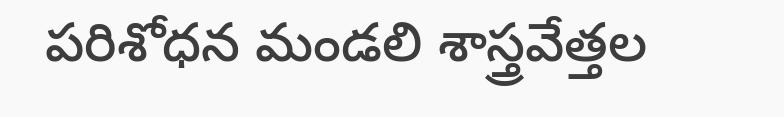పరిశోధన మండలి శాస్త్రవేత్తల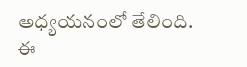అధ్యయనంలో తేలింది. ఈ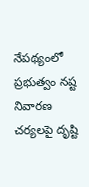నేపథ్యంలో ప్రభుత్వం నష్ట నివారణ చర్యలపై దృష్టి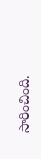సారించింది.